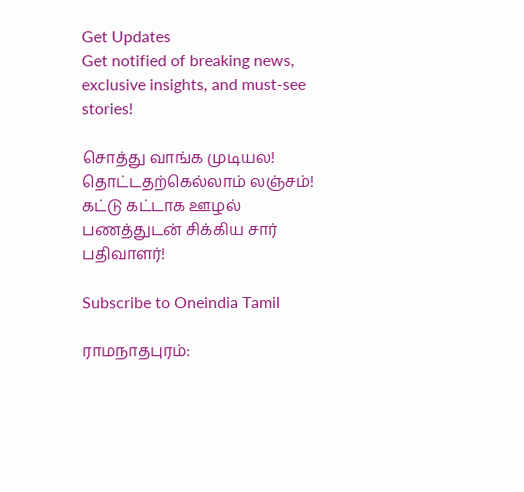Get Updates
Get notified of breaking news, exclusive insights, and must-see stories!

சொத்து வாங்க முடியல! தொட்டதற்கெல்லாம் லஞ்சம்! கட்டு கட்டாக ஊழல் பணத்துடன் சிக்கிய சார் பதிவாளர்!

Subscribe to Oneindia Tamil

ராமநாதபுரம்: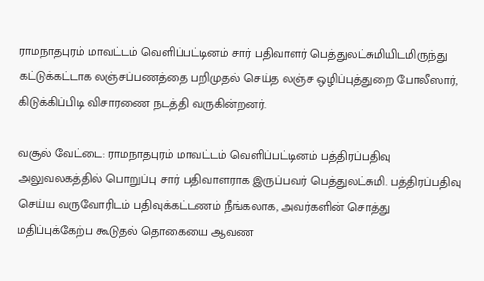ராமநாதபுரம் மாவட்டம் வெளிப்பட்டினம் சார் பதிவாளர் பெத்துலட்சுமியிடமிருந்து கட்டுக்கட்டாக லஞ்சப்பணத்தை பறிமுதல் செய்த லஞ்ச ஒழிப்புத்துறை போலீஸார், கிடுக்கிப்பிடி விசாரணை நடத்தி வருகின்றனர்.

வசூல் வேட்டை: ராமநாதபுரம் மாவட்டம் வெளிப்பட்டினம் பத்திரப்பதிவு அலுவலகத்தில் பொறுப்பு சார் பதிவாளராக இருப்பவர் பெத்துலட்சுமி. பத்திரப்பதிவு செய்ய வருவோரிடம் பதிவுக்கட்டணம் நீங்கலாக, அவர்களின் சொத்து மதிப்புக்கேற்ப கூடுதல் தொகையை ஆவண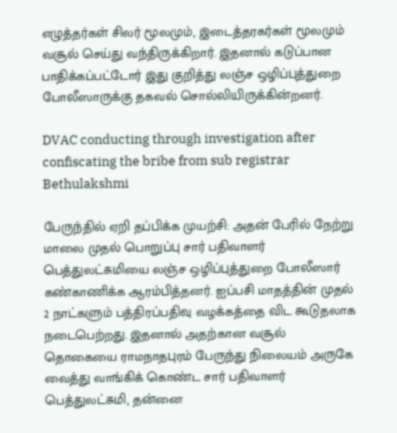எழுத்தர்கள் சிலர் மூலமும், இடைத்தரகர்கள் மூலமும் வசூல் செய்து வந்திருக்கிறார். இதனால் கடுப்பான பாதிக்கப்பட்டோர் இது குறித்து லஞ்ச ஒழிப்புத்துறை போலீஸாருக்கு தகவல் சொல்லியிருக்கின்றனர்.

DVAC conducting through investigation after confiscating the bribe from sub registrar Bethulakshmi

பேருந்தில் ஏறி தப்பிக்க முயற்சி: அதன் பேரில் நேற்று மாலை முதல் பொறுப்பு சார் பதிவாளர் பெத்துலட்சுமியை லஞ்ச ஒழிப்புத்துறை போலீஸார் கண்காணிக்க ஆரம்பித்தனர். ஐப்பசி மாதத்தின் முதல் 2 நாட்களும் பத்திரப்பதிவு வழக்கத்தை விட கூடுதலாக நடைபெற்றது. இதனால் அதற்கான வசூல் தொகையை ராமநாதபுரம் பேருந்து நிலையம் அருகே வைத்து வாங்கிக் கொண்ட சார் பதிவாளர் பெத்துலட்சுமி, தன்னை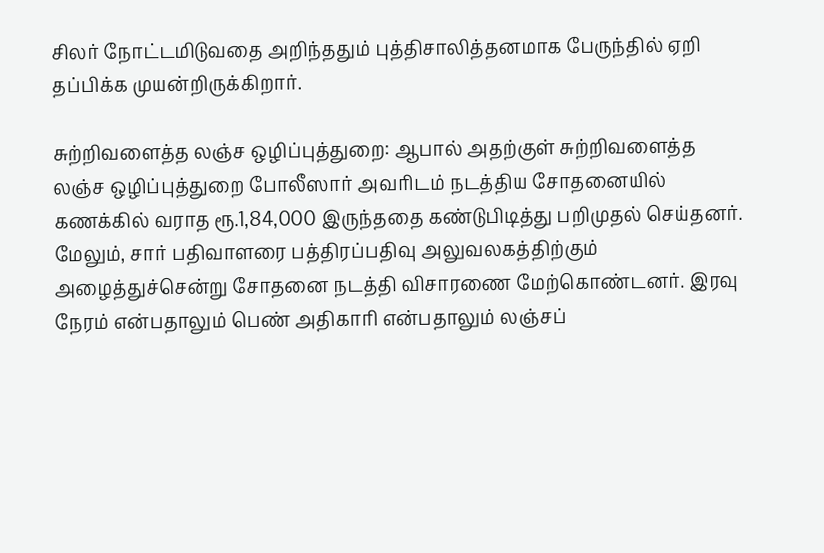சிலர் நோட்டமிடுவதை அறிந்ததும் புத்திசாலித்தனமாக பேருந்தில் ஏறி தப்பிக்க முயன்றிருக்கிறார்.

சுற்றிவளைத்த லஞ்ச ஒழிப்புத்துறை: ஆபால் அதற்குள் சுற்றிவளைத்த லஞ்ச ஒழிப்புத்துறை போலீஸார் அவரிடம் நடத்திய சோதனையில் கணக்கில் வராத ரூ.1,84,000 இருந்ததை கண்டுபிடித்து பறிமுதல் செய்தனர். மேலும், சார் பதிவாளரை பத்திரப்பதிவு அலுவலகத்திற்கும் அழைத்துச்சென்று சோதனை நடத்தி விசாரணை மேற்கொண்டனர். இரவு நேரம் என்பதாலும் பெண் அதிகாரி என்பதாலும் லஞ்சப்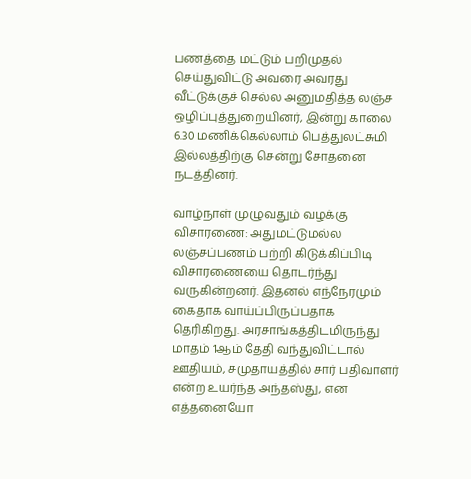பணத்தை மட்டும் பறிமுதல் செய்துவிட்டு அவரை அவரது வீட்டுக்குச் செல்ல அனுமதித்த லஞ்ச ஒழிப்புத்துறையினர், இன்று காலை 6.30 மணிக்கெல்லாம் பெத்துலட்சுமி இல்லத்திற்கு சென்று சோதனை நடத்தினர்.

வாழ்நாள் முழுவதும் வழக்கு விசாரணை: அதுமட்டுமல்ல லஞ்சப்பணம் பற்றி கிடுக்கிப்பிடி விசாரணையை தொடர்ந்து வருகின்றனர். இதனல் எந்நேரமும் கைதாக வாய்ப்பிருப்பதாக தெரிகிறது. அரசாங்கத்திடமிருந்து மாதம் 1ஆம் தேதி வந்துவிட்டால் ஊதியம், சமுதாயத்தில் சார் பதிவாளர் என்ற உயர்ந்த அந்தஸ்து, என எத்தனையோ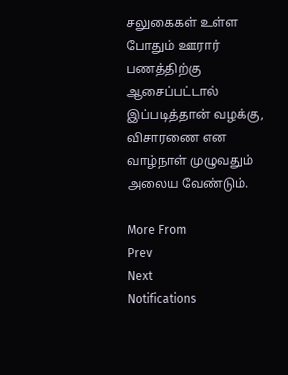சலுகைகள் உள்ள போதும் ஊரார் பணத்திற்கு ஆசைப்பட்டால் இப்படித்தான் வழக்கு, விசாரணை என வாழ்நாள் முழுவதும் அலைய வேண்டும்.

More From
Prev
Next
Notifications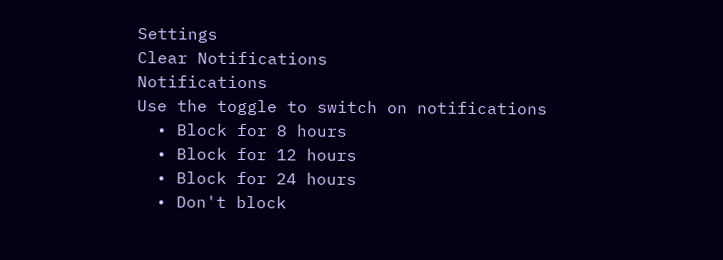Settings
Clear Notifications
Notifications
Use the toggle to switch on notifications
  • Block for 8 hours
  • Block for 12 hours
  • Block for 24 hours
  • Don't block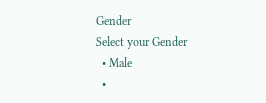Gender
Select your Gender
  • Male
  •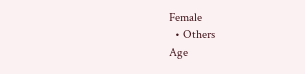Female
  • Others
Age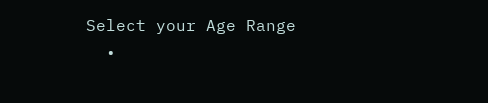Select your Age Range
  •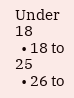Under 18
  • 18 to 25
  • 26 to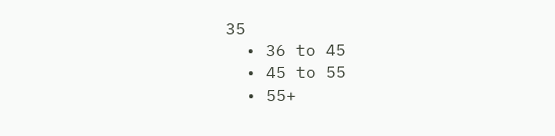35
  • 36 to 45
  • 45 to 55
  • 55+